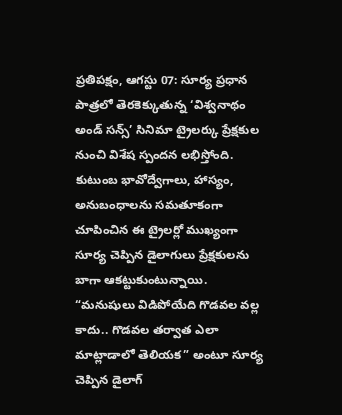ప్రతిపక్షం, ఆగస్టు 07: సూర్య ప్రధాన పాత్రలో తెరకెక్కుతున్న ‘విశ్వనాథం అండ్ సన్స్’ సినిమా ట్రైలర్కు ప్రేక్షకుల నుంచి విశేష స్పందన లభిస్తోంది. కుటుంబ భావోద్వేగాలు, హాస్యం, అనుబంధాలను సమతూకంగా చూపించిన ఈ ట్రైలర్లో ముఖ్యంగా సూర్య చెప్పిన డైలాగులు ప్రేక్షకులను బాగా ఆకట్టుకుంటున్నాయి.
“మనుషులు విడిపోయేది గొడవల వల్ల కాదు.. గొడవల తర్వాత ఎలా మాట్లాడాలో తెలియక” అంటూ సూర్య చెప్పిన డైలాగ్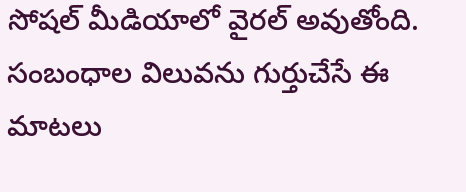సోషల్ మీడియాలో వైరల్ అవుతోంది. సంబంధాల విలువను గుర్తుచేసే ఈ మాటలు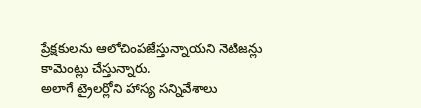ప్రేక్షకులను ఆలోచింపజేస్తున్నాయని నెటిజన్లు కామెంట్లు చేస్తున్నారు.
అలాగే ట్రైలర్లోని హాస్య సన్నివేశాలు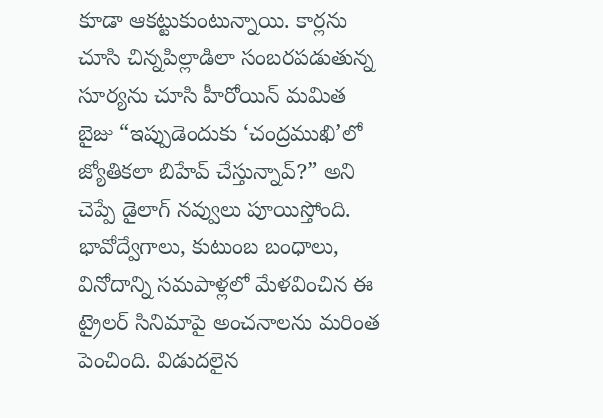కూడా ఆకట్టుకుంటున్నాయి. కార్లను చూసి చిన్నపిల్లాడిలా సంబరపడుతున్న సూర్యను చూసి హీరోయిన్ మమిత బైజు “ఇప్పుడెందుకు ‘చంద్రముఖి’లో జ్యోతికలా బిహేవ్ చేస్తున్నావ్?” అని చెప్పే డైలాగ్ నవ్వులు పూయిస్తోంది.
భావోద్వేగాలు, కుటుంబ బంధాలు, వినోదాన్ని సమపాళ్లలో మేళవించిన ఈ ట్రైలర్ సినిమాపై అంచనాలను మరింత పెంచింది. విడుదలైన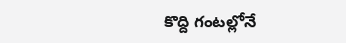కొద్ది గంటల్లోనే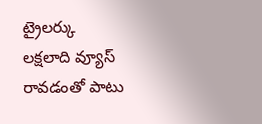ట్రైలర్కు లక్షలాది వ్యూస్ రావడంతో పాటు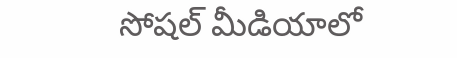సోషల్ మీడియాలో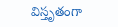విస్తృతంగా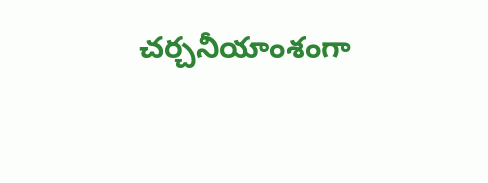చర్చనీయాంశంగా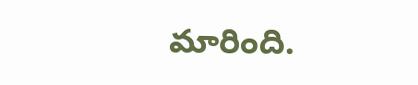మారింది.